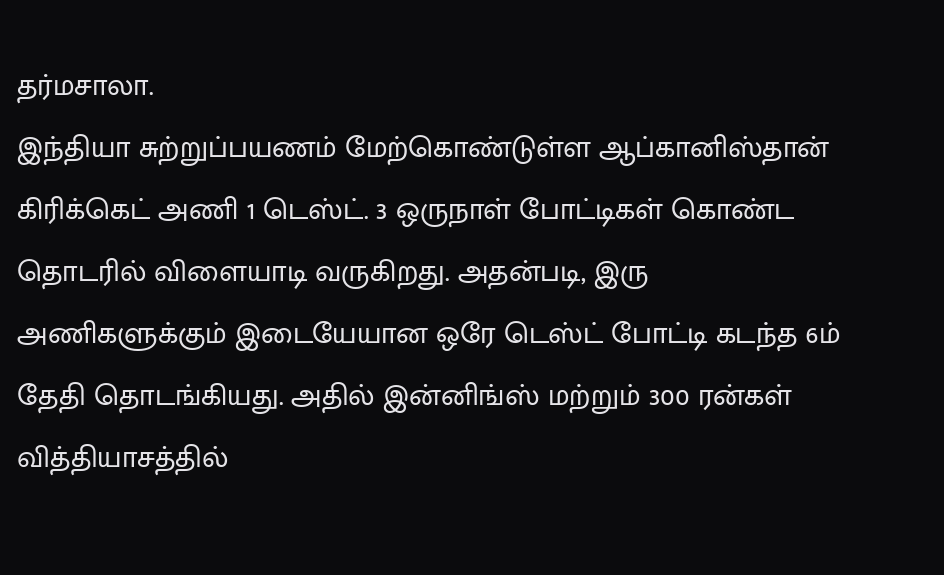தர்மசாலா.
இந்தியா சுற்றுப்பயணம் மேற்கொண்டுள்ள ஆப்கானிஸ்தான் கிரிக்கெட் அணி 1 டெஸ்ட். 3 ஒருநாள் போட்டிகள் கொண்ட தொடரில் விளையாடி வருகிறது. அதன்படி, இரு அணிகளுக்கும் இடையேயான ஒரே டெஸ்ட் போட்டி கடந்த 6ம் தேதி தொடங்கியது. அதில் இன்னிங்ஸ் மற்றும் 300 ரன்கள் வித்தியாசத்தில்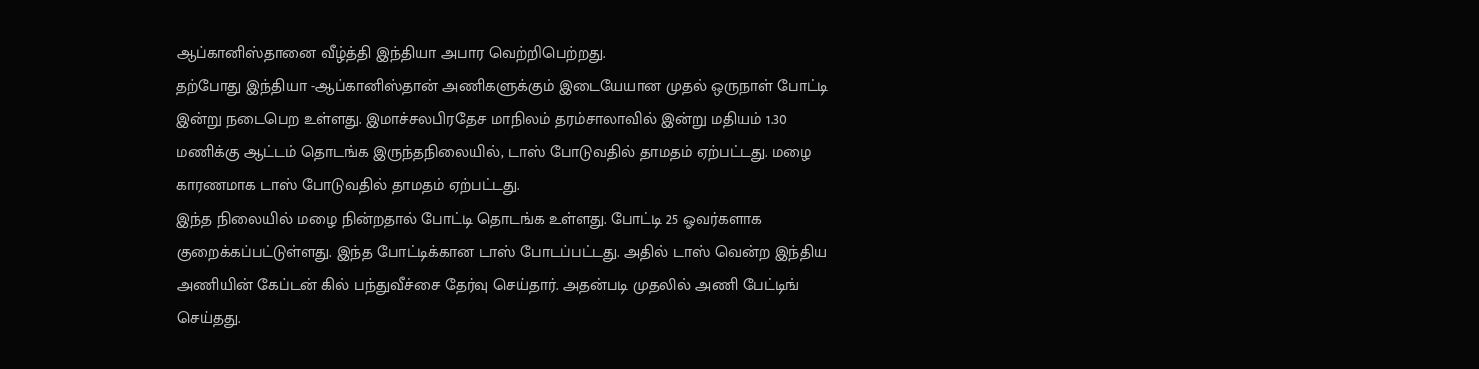ஆப்கானிஸ்தானை வீழ்த்தி இந்தியா அபார வெற்றிபெற்றது.
தற்போது இந்தியா -ஆப்கானிஸ்தான் அணிகளுக்கும் இடையேயான முதல் ஒருநாள் போட்டி இன்று நடைபெற உள்ளது. இமாச்சலபிரதேச மாநிலம் தரம்சாலாவில் இன்று மதியம் 1.30 மணிக்கு ஆட்டம் தொடங்க இருந்தநிலையில், டாஸ் போடுவதில் தாமதம் ஏற்பட்டது. மழை காரணமாக டாஸ் போடுவதில் தாமதம் ஏற்பட்டது.
இந்த நிலையில் மழை நின்றதால் போட்டி தொடங்க உள்ளது. போட்டி 25 ஓவர்களாக குறைக்கப்பட்டுள்ளது. இந்த போட்டிக்கான டாஸ் போடப்பட்டது. அதில் டாஸ் வென்ற இந்திய அணியின் கேப்டன் கில் பந்துவீச்சை தேர்வு செய்தார். அதன்படி முதலில் அணி பேட்டிங் செய்தது.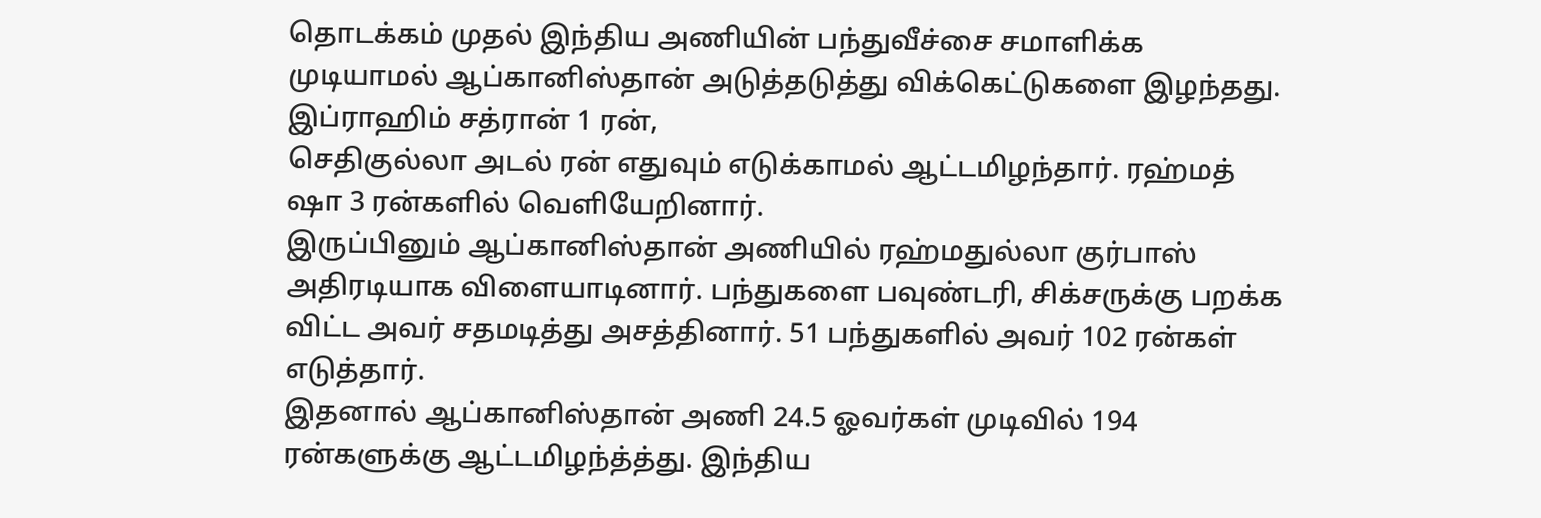தொடக்கம் முதல் இந்திய அணியின் பந்துவீச்சை சமாளிக்க முடியாமல் ஆப்கானிஸ்தான் அடுத்தடுத்து விக்கெட்டுகளை இழந்தது. இப்ராஹிம் சத்ரான் 1 ரன்,
செதிகுல்லா அடல் ரன் எதுவும் எடுக்காமல் ஆட்டமிழந்தார். ரஹ்மத் ஷா 3 ரன்களில் வெளியேறினார்.
இருப்பினும் ஆப்கானிஸ்தான் அணியில் ரஹ்மதுல்லா குர்பாஸ் அதிரடியாக விளையாடினார். பந்துகளை பவுண்டரி, சிக்சருக்கு பறக்க விட்ட அவர் சதமடித்து அசத்தினார். 51 பந்துகளில் அவர் 102 ரன்கள் எடுத்தார்.
இதனால் ஆப்கானிஸ்தான் அணி 24.5 ஓவர்கள் முடிவில் 194 ரன்களுக்கு ஆட்டமிழந்த்த்து. இந்திய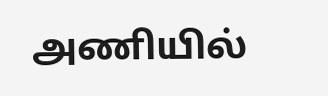அணியில்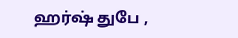ஹர்ஷ் துபே ,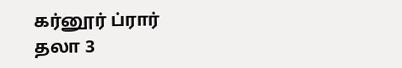கர்னூர் ப்ரார் தலா 3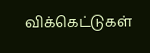விக்கெட்டுகள்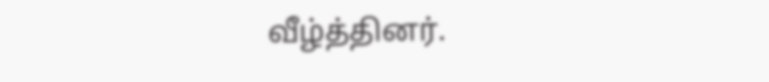வீழ்த்தினர்.